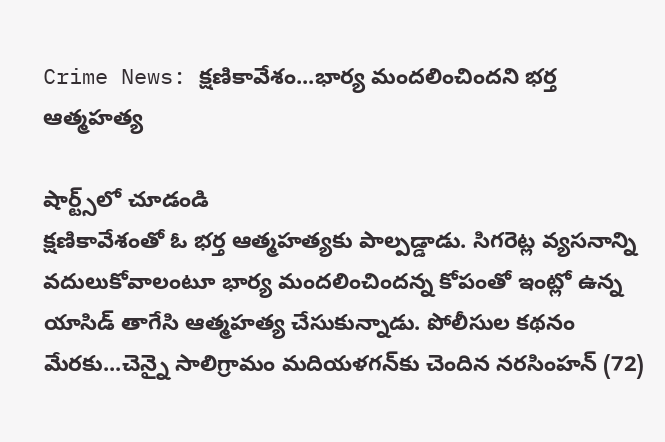Crime News: క్షణికావేశం...భార్య మందలించిందని భర్త ఆత్మహత్య

షార్ట్స్‌లో చూడండి
క్షణికావేశంతో ఓ భర్త ఆత్మహత్యకు పాల్పడ్డాడు. సిగరెట్ల వ్యసనాన్ని వదులుకోవాలంటూ భార్య మందలించిందన్న కోపంతో ఇంట్లో ఉన్న యాసిడ్‌ తాగేసి ఆత్మహత్య చేసుకున్నాడు. పోలీసుల కథనం మేరకు...చెన్నై సాలిగ్రామం మదియళగన్‌కు చెందిన నరసింహన్‌ (72)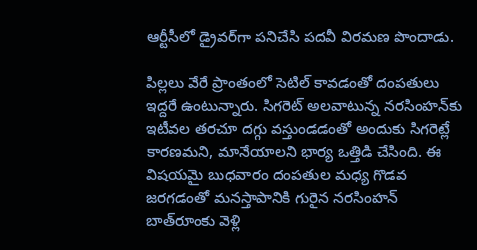ఆర్టీసీలో డ్రైవర్‌గా పనిచేసి పదవీ విరమణ పొందాడు.

పిల్లలు వేరే ప్రాంతంలో సెటిల్‌ కావడంతో దంపతులు ఇద్దరే ఉంటున్నారు. సిగరెట్‌ అలవాటున్న నరసింహన్‌కు ఇటీవల తరచూ దగ్గు వస్తుండడంతో అందుకు సిగరెట్లే కారణమని, మానేయాలని భార్య ఒత్తిడి చేసింది. ఈ విషయమై బుధవారం దంపతుల మధ్య గొడవ జరగడంతో మనస్తాపానికి గురైన నరసింహన్‌ బాత్‌రూంకు వెళ్లి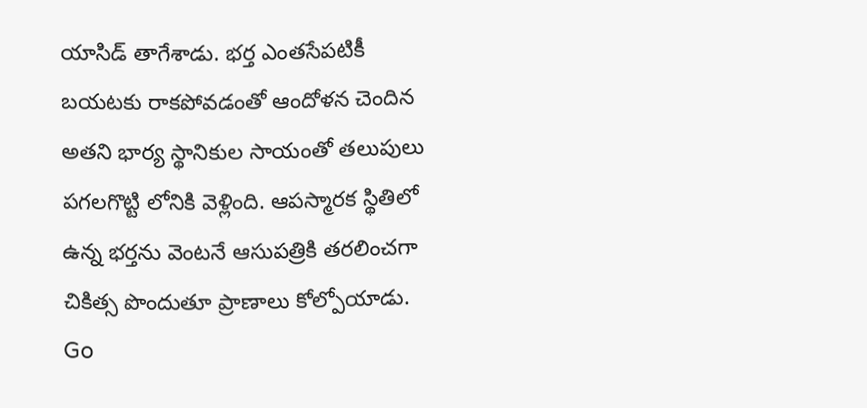యాసిడ్‌ తాగేశాడు. భర్త ఎంతసేపటికీ బయటకు రాకపోవడంతో ఆందోళన చెందిన అతని భార్య స్థానికుల సాయంతో తలుపులు పగలగొట్టి లోనికి వెళ్లింది. ఆపస్మారక స్థితిలో ఉన్న భర్తను వెంటనే ఆసుపత్రికి తరలించగా చికిత్స పొందుతూ ప్రాణాలు కోల్పోయాడు.
Go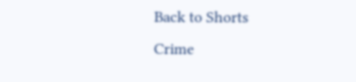Back to Shorts
Crime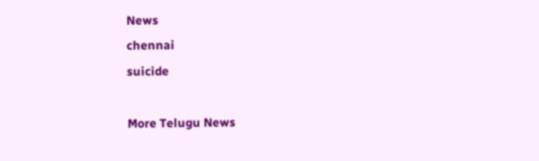News
chennai
suicide

More Telugu News